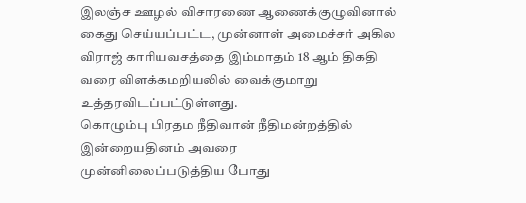இலஞ்ச ஊழல் விசாரணை ஆணைக்குழுவினால் கைது செய்யப்பட்ட, முன்னாள் அமைச்சர் அகில விராஜ் காரியவசத்தை இம்மாதம் 18 ஆம் திகதி வரை விளக்கமறியலில் வைக்குமாறு உத்தரவிடப்பட்டுள்ளது.
கொழும்பு பிரதம நீதிவான் நீதிமன்றத்தில் இன்றையதினம் அவரை
முன்னிலைப்படுத்திய போது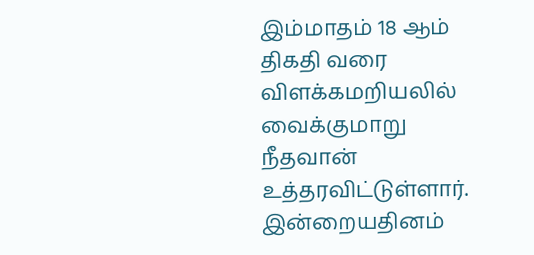இம்மாதம் 18 ஆம் திகதி வரை விளக்கமறியலில்
வைக்குமாறு நீதவான் உத்தரவிட்டுள்ளார்.
இன்றையதினம்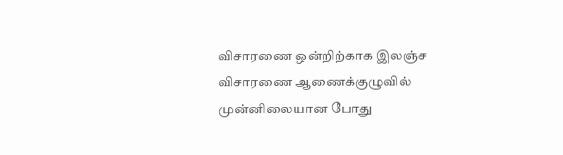விசாரணை ஒன்றிற்காக இலஞ்ச விசாரணை ஆணைக்குழுவில்
முன்னிலையான போது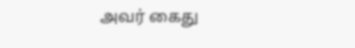அவர் கைது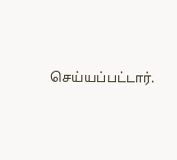செய்யப்பட்டார்.